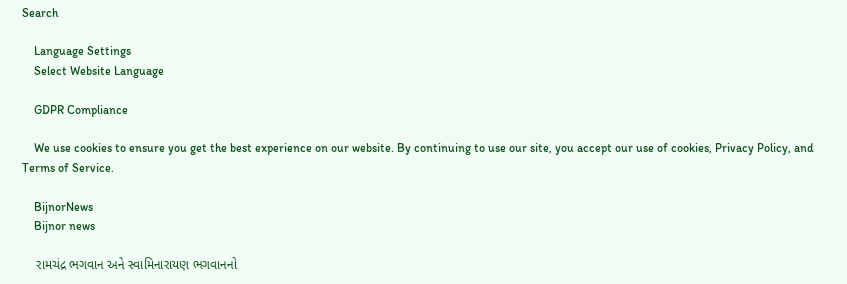Search

    Language Settings
    Select Website Language

    GDPR Compliance

    We use cookies to ensure you get the best experience on our website. By continuing to use our site, you accept our use of cookies, Privacy Policy, and Terms of Service.

    BijnorNews
    Bijnor news

    રામચંદ્ર ભગવાન અને સ્વામિનારાયણ ભગવાનનો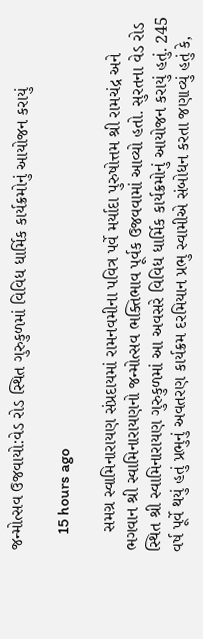જન્મોત્સવ ઉજવાયો:વેડ રોડ સ્થિત ગુરુકુળમાં વિવિધ ધાર્મિક કાર્યક્રમોનું આયોજન કરાયું

    15 hours ago

    સમગ્ર સ્વામિનારાયણ સંપ્રદાયમાં રામનવમીના પવિત્ર પર્વે મર્યાદા પુરુષોત્તમ શ્રી રામચંદ્ર અને ભગવાન શ્રી સ્વામિનારાયણનો જન્મોત્સવ ભક્તિભાવ પૂર્વક ઉજવવામાં આવ્યો હતો. સુરતના વેડ રોડ સ્થિત શ્રી સ્વામિનારાયણ ગુરુકુળમાં આ અવસરે વિવિધ ધાર્મિક કાર્યક્રમોનું આયોજન કરાયું હતું. 245 વર્ષ પૂર્વે થયું હતું પ્રભુનું અવતરણ કાર્યક્રમ દરમિયાન પ્રભુ સ્વામીએ સંબોધન કરતા જણાવ્યું હતું કે,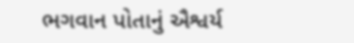ભગવાન પોતાનું ઐશ્વર્ય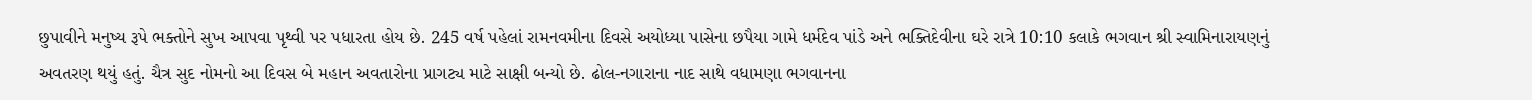છુપાવીને મનુષ્ય રૂપે ભક્તોને સુખ આપવા પૃથ્વી પર પધારતા હોય છે. 245 વર્ષ પહેલાં રામનવમીના દિવસે અયોધ્યા પાસેના છપૈયા ગામે ધર્મદેવ પાંડે અને ભક્તિદેવીના ઘરે રાત્રે 10:10 કલાકે ભગવાન શ્રી સ્વામિનારાયણનું અવતરણ થયું હતું. ચૈત્ર સુદ નોમનો આ દિવસ બે મહાન અવતારોના પ્રાગટ્ય માટે સાક્ષી બન્યો છે. ઢોલ-નગારાના નાદ સાથે વધામણા ભગવાનના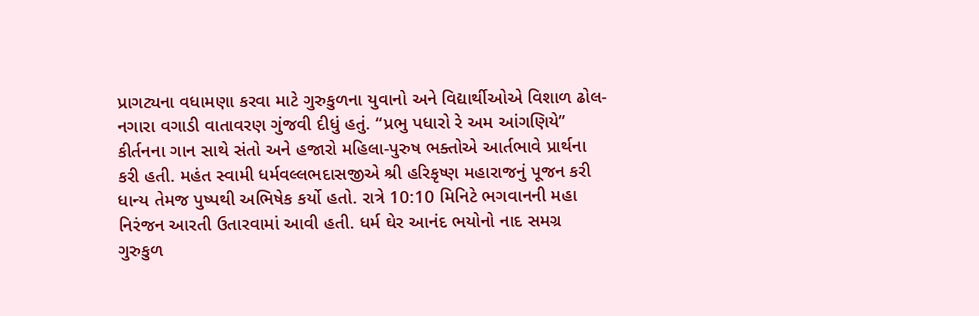પ્રાગટ્યના વધામણા કરવા માટે ગુરુકુળના યુવાનો અને વિદ્યાર્થીઓએ વિશાળ ઢોલ-નગારા વગાડી વાતાવરણ ગુંજવી દીધું હતું. “પ્રભુ પધારો રે અમ આંગણિયે” કીર્તનના ગાન સાથે સંતો અને હજારો મહિલા-પુરુષ ભક્તોએ આર્તભાવે પ્રાર્થના કરી હતી. મહંત સ્વામી ધર્મવલ્લભદાસજીએ શ્રી હરિકૃષ્ણ મહારાજનું પૂજન કરી ધાન્ય તેમજ પુષ્પથી અભિષેક કર્યો હતો. રાત્રે 10:10 મિનિટે ભગવાનની મહા નિરંજન આરતી ઉતારવામાં આવી હતી. ધર્મ ઘેર આનંદ ભયોનો નાદ સમગ્ર ગુરુકુળ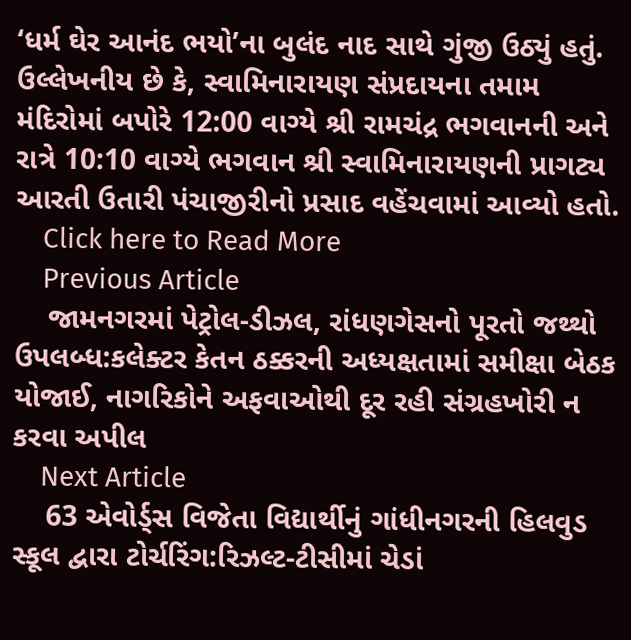‘ધર્મ ઘેર આનંદ ભયો’ના બુલંદ નાદ સાથે ગુંજી ઉઠ્યું હતું. ઉલ્લેખનીય છે કે, સ્વામિનારાયણ સંપ્રદાયના તમામ મંદિરોમાં બપોરે 12:00 વાગ્યે શ્રી રામચંદ્ર ભગવાનની અને રાત્રે 10:10 વાગ્યે ભગવાન શ્રી સ્વામિનારાયણની પ્રાગટ્ય આરતી ઉતારી પંચાજીરીનો પ્રસાદ વહેંચવામાં આવ્યો હતો.
    Click here to Read More
    Previous Article
    જામનગરમાં પેટ્રોલ-ડીઝલ, રાંધણગેસનો પૂરતો જથ્થો ઉપલબ્ધ:કલેક્ટર કેતન ઠક્કરની અધ્યક્ષતામાં સમીક્ષા બેઠક યોજાઈ, નાગરિકોને અફવાઓથી દૂર રહી સંગ્રહખોરી ન કરવા અપીલ
    Next Article
    63 એવોર્ડ્સ વિજેતા વિદ્યાર્થીનું ગાંધીનગરની હિલવુડ સ્કૂલ દ્વારા ટોર્ચરિંગ:રિઝલ્ટ-ટીસીમાં ચેડાં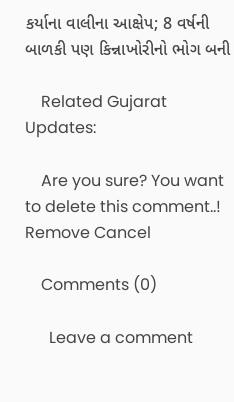કર્યાના વાલીના આક્ષેપ; 8 વર્ષની બાળકી પણ કિન્નાખોરીનો ભોગ બની

    Related Gujarat Updates:

    Are you sure? You want to delete this comment..! Remove Cancel

    Comments (0)

      Leave a comment